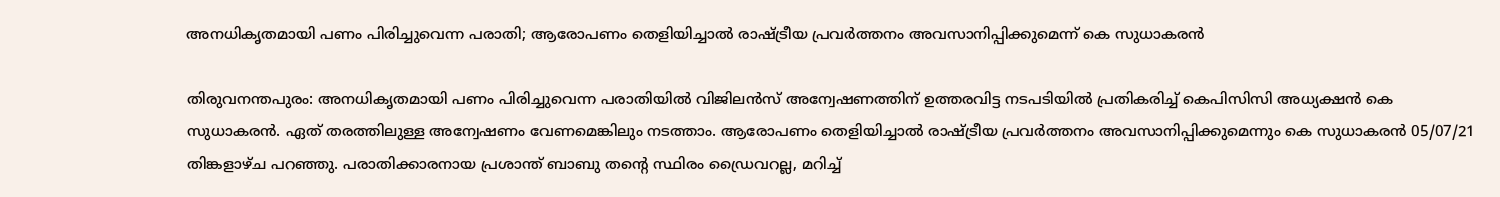അനധികൃതമായി പണം പിരിച്ചുവെന്ന പരാതി; ആരോപണം തെളിയിച്ചാല്‍ രാഷ്ട്രീയ പ്രവര്‍ത്തനം അവസാനിപ്പിക്കുമെന്ന് കെ സുധാകരന്‍

തിരുവനന്തപുരം: അനധികൃതമായി പണം പിരിച്ചുവെന്ന പരാതിയില്‍ വിജിലന്‍സ് അന്വേഷണത്തിന് ഉത്തരവിട്ട നടപടിയില്‍ പ്രതികരിച്ച് കെപിസിസി അധ്യക്ഷന്‍ കെ സുധാകരന്‍. ഏത് തരത്തിലുള്ള അന്വേഷണം വേണമെങ്കിലും നടത്താം. ആരോപണം തെളിയിച്ചാല്‍ രാഷ്ട്രീയ പ്രവര്‍ത്തനം അവസാനിപ്പിക്കുമെന്നും കെ സുധാകരന്‍ 05/07/21 തിങ്കളാഴ്ച പറഞ്ഞു. പരാതിക്കാരനായ പ്രശാന്ത് ബാബു തന്റെ സ്ഥിരം ഡ്രൈവറല്ല, മറിച്ച്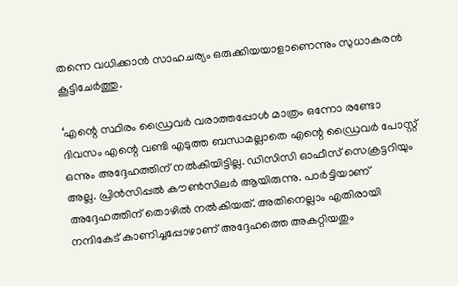തന്നെ വധിക്കാന്‍ സാഹചര്യം ഒരുക്കിയയാളാണെന്നും സുധാകരന്‍ കൂട്ടിചേര്‍ത്തു.

‘എന്റെ സ്ഥിരം ഡ്രൈവര്‍ വരാത്തപ്പോള്‍ മാത്രം ഒന്നോ രണ്ടോ ദിവസം എന്റെ വണ്ടി എടുത്ത ബന്ധമല്ലാതെ എന്റെ ഡ്രൈവര്‍ പോസ്റ്റ് ഒന്നും അദ്ദേഹത്തിന് നല്‍കിയിട്ടില്ല. ഡിസിസി ഓഫീസ് സെക്രട്ടറിയും അല്ല. പ്രിന്‍സിപ്പല്‍ കൗണ്‍സിലര്‍ ആയിരുന്നു. പാര്‍ട്ടിയാണ് അദ്ദേഹത്തിന് തൊഴില്‍ നല്‍കിയത്. അതിനെല്ലാം എതിരായി നന്ദികേട് കാണിച്ചപ്പോഴാണ് അദ്ദേഹത്തെ അകറ്റിയതും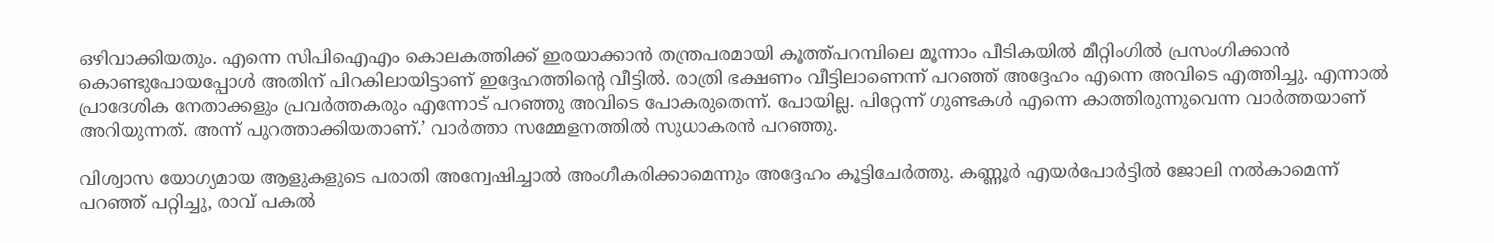ഒഴിവാക്കിയതും. എന്നെ സിപിഐഎം കൊലകത്തിക്ക് ഇരയാക്കാന്‍ തന്ത്രപരമായി കൂത്ത്പറമ്പിലെ മൂന്നാം പീടികയില്‍ മീറ്റിംഗില്‍ പ്രസംഗിക്കാന്‍ കൊണ്ടുപോയപ്പോള്‍ അതിന് പിറകിലായിട്ടാണ് ഇദ്ദേഹത്തിന്റെ വീട്ടില്‍. രാത്രി ഭക്ഷണം വീട്ടിലാണെന്ന് പറഞ്ഞ് അദ്ദേഹം എന്നെ അവിടെ എത്തിച്ചു. എന്നാല്‍ പ്രാദേശിക നേതാക്കളും പ്രവര്‍ത്തകരും എന്നോട് പറഞ്ഞു അവിടെ പോകരുതെന്ന്. പോയില്ല. പിറ്റേന്ന് ഗുണ്ടകള്‍ എന്നെ കാത്തിരുന്നുവെന്ന വാര്‍ത്തയാണ് അറിയുന്നത്. അന്ന് പുറത്താക്കിയതാണ്.’ വാര്‍ത്താ സമ്മേളനത്തില്‍ സുധാകരന്‍ പറഞ്ഞു.

വിശ്വാസ യോഗ്യമായ ആളുകളുടെ പരാതി അന്വേഷിച്ചാല്‍ അംഗീകരിക്കാമെന്നും അദ്ദേഹം കൂട്ടിചേര്‍ത്തു. കണ്ണൂര്‍ എയര്‍പോര്‍ട്ടില്‍ ജോലി നല്‍കാമെന്ന് പറഞ്ഞ് പറ്റിച്ചു, രാവ് പകല്‍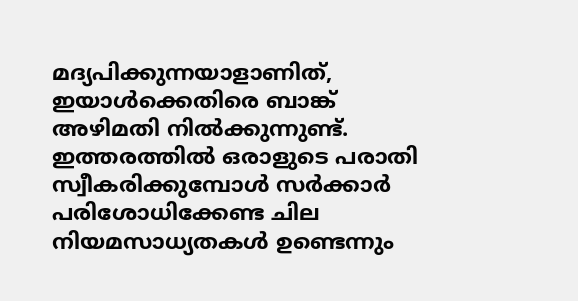മദ്യപിക്കുന്നയാളാണിത്, ഇയാൾക്കെതിരെ ബാങ്ക് അഴിമതി നില്‍ക്കുന്നുണ്ട്. ഇത്തരത്തില്‍ ഒരാളുടെ പരാതി സ്വീകരിക്കുമ്പോള്‍ സര്‍ക്കാര്‍ പരിശോധിക്കേണ്ട ചില നിയമസാധ്യതകള്‍ ഉണ്ടെന്നും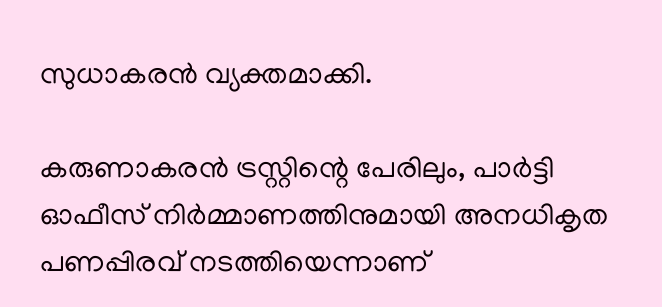സുധാകരന്‍ വ്യക്തമാക്കി.

കരുണാകരന്‍ ട്രസ്റ്റിന്റെ പേരിലും, പാര്‍ട്ടി ഓഫീസ് നിര്‍മ്മാണത്തിനുമായി അനധികൃത പണപ്പിരവ് നടത്തിയെന്നാണ്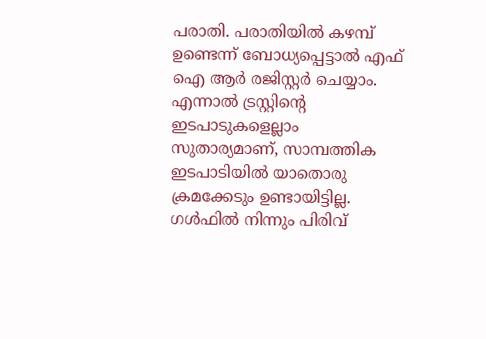പരാതി. പരാതിയില്‍ കഴമ്പ് ഉണ്ടെന്ന് ബോധ്യപ്പെട്ടാല്‍ എഫ് ഐ ആര്‍ രജിസ്റ്റര്‍ ചെയ്യാം. എന്നാല്‍ ട്രസ്റ്റിന്റെ ഇടപാടുകളെല്ലാം സുതാര്യമാണ്, സാമ്പത്തിക ഇടപാടിയില്‍ യാതൊരു ക്രമക്കേടും ഉണ്ടായിട്ടില്ല. ഗള്‍ഫില്‍ നിന്നും പിരിവ്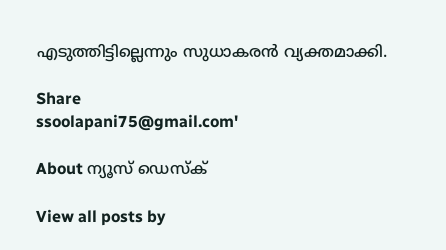എടുത്തിട്ടില്ലെന്നും സുധാകരന്‍ വ്യക്തമാക്കി.

Share
ssoolapani75@gmail.com'

About ന്യൂസ് ഡെസ്ക്

View all posts by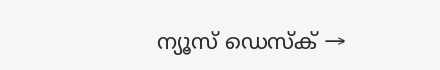ന്യൂസ് ഡെസ്ക് →